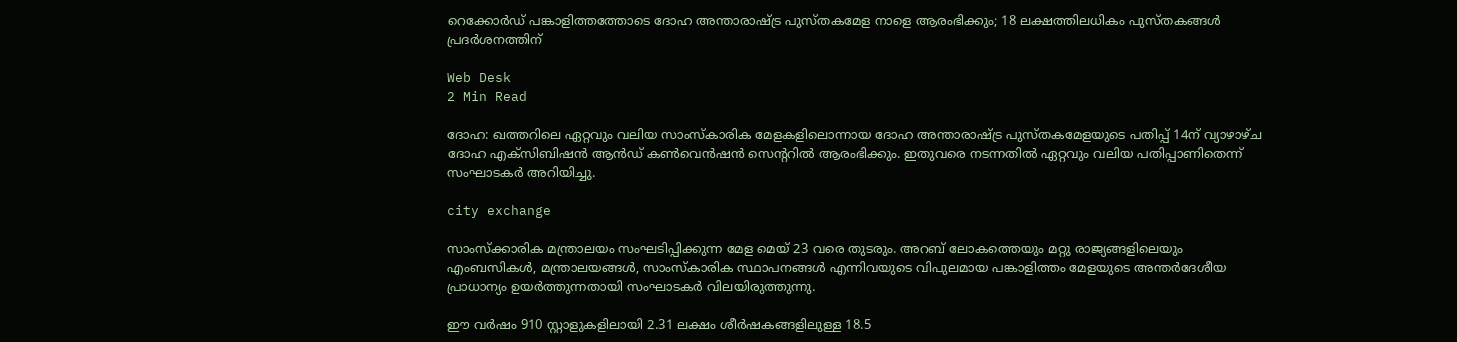റെക്കോര്‍ഡ് പങ്കാളിത്തത്തോടെ ദോഹ അന്താരാഷ്ട്ര പുസ്തകമേള നാളെ ആരംഭിക്കും; 18 ലക്ഷത്തിലധികം പുസ്തകങ്ങള്‍ പ്രദര്‍ശനത്തിന്

Web Desk
2 Min Read

ദോഹ: ഖത്തറിലെ ഏറ്റവും വലിയ സാംസ്‌കാരിക മേളകളിലൊന്നായ ദോഹ അന്താരാഷ്ട്ര പുസ്തകമേളയുടെ പതിപ്പ് 14ന് വ്യാഴാഴ്ച ദോഹ എക്‌സിബിഷന്‍ ആന്‍ഡ് കണ്‍വെന്‍ഷന്‍ സെന്ററില്‍ ആരംഭിക്കും. ഇതുവരെ നടന്നതില്‍ ഏറ്റവും വലിയ പതിപ്പാണിതെന്ന് സംഘാടകര്‍ അറിയിച്ചു.

city exchange

സാംസ്‌ക്കാരിക മന്ത്രാലയം സംഘടിപ്പിക്കുന്ന മേള മെയ് 23 വരെ തുടരും. അറബ് ലോകത്തെയും മറ്റു രാജ്യങ്ങളിലെയും എംബസികള്‍, മന്ത്രാലയങ്ങള്‍, സാംസ്‌കാരിക സ്ഥാപനങ്ങള്‍ എന്നിവയുടെ വിപുലമായ പങ്കാളിത്തം മേളയുടെ അന്തര്‍ദേശീയ പ്രാധാന്യം ഉയര്‍ത്തുന്നതായി സംഘാടകര്‍ വിലയിരുത്തുന്നു.

ഈ വര്‍ഷം 910 സ്റ്റാളുകളിലായി 2.31 ലക്ഷം ശീര്‍ഷകങ്ങളിലുള്ള 18.5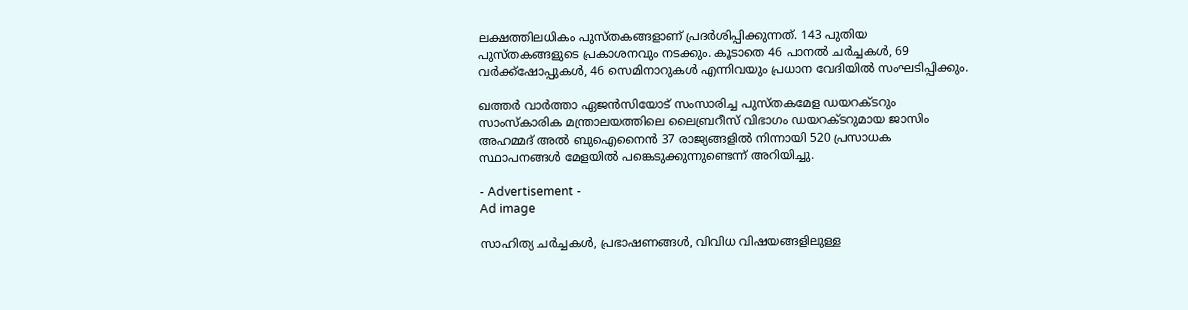ലക്ഷത്തിലധികം പുസ്തകങ്ങളാണ് പ്രദര്‍ശിപ്പിക്കുന്നത്. 143 പുതിയ പുസ്തകങ്ങളുടെ പ്രകാശനവും നടക്കും. കൂടാതെ 46 പാനല്‍ ചര്‍ച്ചകള്‍, 69 വര്‍ക്ക്ഷോപ്പുകള്‍, 46 സെമിനാറുകള്‍ എന്നിവയും പ്രധാന വേദിയില്‍ സംഘടിപ്പിക്കും.

ഖത്തര്‍ വാര്‍ത്താ ഏജന്‍സിയോട് സംസാരിച്ച പുസ്തകമേള ഡയറക്ടറും സാംസ്‌കാരിക മന്ത്രാലയത്തിലെ ലൈബ്രറീസ് വിഭാഗം ഡയറക്ടറുമായ ജാസിം അഹമ്മദ് അല്‍ ബുഐനൈന്‍ 37 രാജ്യങ്ങളില്‍ നിന്നായി 520 പ്രസാധക സ്ഥാപനങ്ങള്‍ മേളയില്‍ പങ്കെടുക്കുന്നുണ്ടെന്ന് അറിയിച്ചു.

- Advertisement -
Ad image

സാഹിത്യ ചര്‍ച്ചകള്‍, പ്രഭാഷണങ്ങള്‍, വിവിധ വിഷയങ്ങളിലുള്ള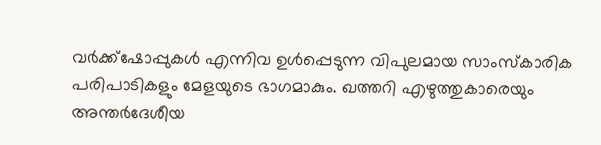വര്‍ക്ക്ഷോപ്പുകള്‍ എന്നിവ ഉള്‍പ്പെടുന്ന വിപുലമായ സാംസ്‌കാരിക പരിപാടികളും മേളയുടെ ഭാഗമാകും. ഖത്തറി എഴുത്തുകാരെയും അന്തര്‍ദേശീയ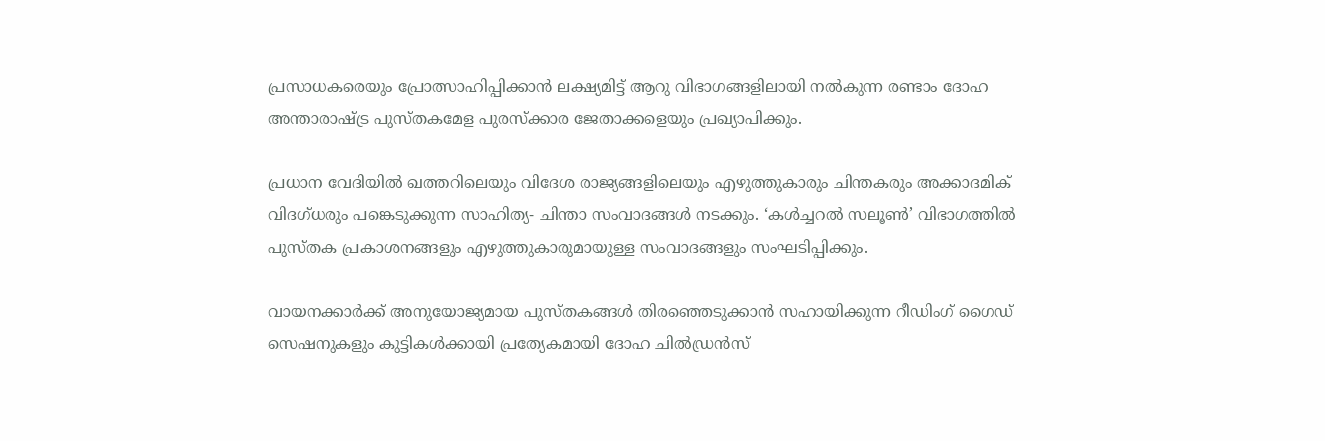പ്രസാധകരെയും പ്രോത്സാഹിപ്പിക്കാന്‍ ലക്ഷ്യമിട്ട് ആറു വിഭാഗങ്ങളിലായി നല്‍കുന്ന രണ്ടാം ദോഹ അന്താരാഷ്ട്ര പുസ്തകമേള പുരസ്‌ക്കാര ജേതാക്കളെയും പ്രഖ്യാപിക്കും.

പ്രധാന വേദിയില്‍ ഖത്തറിലെയും വിദേശ രാജ്യങ്ങളിലെയും എഴുത്തുകാരും ചിന്തകരും അക്കാദമിക് വിദഗ്ധരും പങ്കെടുക്കുന്ന സാഹിത്യ- ചിന്താ സംവാദങ്ങള്‍ നടക്കും. ‘കള്‍ച്ചറല്‍ സലൂണ്‍’ വിഭാഗത്തില്‍ പുസ്തക പ്രകാശനങ്ങളും എഴുത്തുകാരുമായുള്ള സംവാദങ്ങളും സംഘടിപ്പിക്കും.

വായനക്കാര്‍ക്ക് അനുയോജ്യമായ പുസ്തകങ്ങള്‍ തിരഞ്ഞെടുക്കാന്‍ സഹായിക്കുന്ന റീഡിംഗ് ഗൈഡ് സെഷനുകളും കുട്ടികള്‍ക്കായി പ്രത്യേകമായി ദോഹ ചില്‍ഡ്രന്‍സ്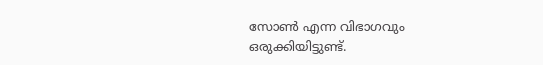സോണ്‍ എന്ന വിഭാഗവും ഒരുക്കിയിട്ടുണ്ട്.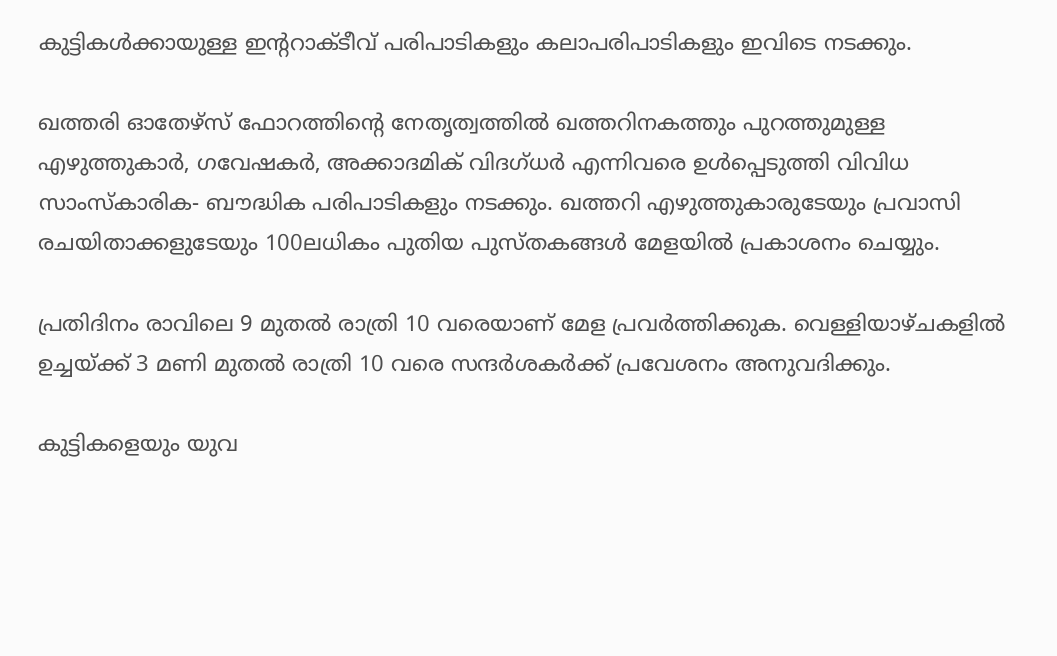കുട്ടികള്‍ക്കായുള്ള ഇന്ററാക്ടീവ് പരിപാടികളും കലാപരിപാടികളും ഇവിടെ നടക്കും.

ഖത്തരി ഓതേഴ്‌സ് ഫോറത്തിന്റെ നേതൃത്വത്തില്‍ ഖത്തറിനകത്തും പുറത്തുമുള്ള എഴുത്തുകാര്‍, ഗവേഷകര്‍, അക്കാദമിക് വിദഗ്ധര്‍ എന്നിവരെ ഉള്‍പ്പെടുത്തി വിവിധ സാംസ്‌കാരിക- ബൗദ്ധിക പരിപാടികളും നടക്കും. ഖത്തറി എഴുത്തുകാരുടേയും പ്രവാസി രചയിതാക്കളുടേയും 100ലധികം പുതിയ പുസ്തകങ്ങള്‍ മേളയില്‍ പ്രകാശനം ചെയ്യും.

പ്രതിദിനം രാവിലെ 9 മുതല്‍ രാത്രി 10 വരെയാണ് മേള പ്രവര്‍ത്തിക്കുക. വെള്ളിയാഴ്ചകളില്‍ ഉച്ചയ്ക്ക് 3 മണി മുതല്‍ രാത്രി 10 വരെ സന്ദര്‍ശകര്‍ക്ക് പ്രവേശനം അനുവദിക്കും.

കുട്ടികളെയും യുവ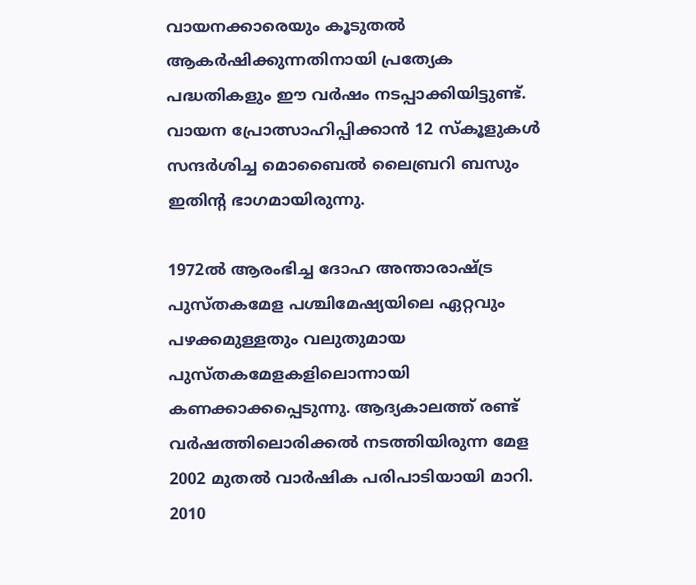വായനക്കാരെയും കൂടുതല്‍ ആകര്‍ഷിക്കുന്നതിനായി പ്രത്യേക പദ്ധതികളും ഈ വര്‍ഷം നടപ്പാക്കിയിട്ടുണ്ട്. വായന പ്രോത്സാഹിപ്പിക്കാന്‍ 12 സ്‌കൂളുകള്‍ സന്ദര്‍ശിച്ച മൊബൈല്‍ ലൈബ്രറി ബസും ഇതിന്റ ഭാഗമായിരുന്നു.

1972ല്‍ ആരംഭിച്ച ദോഹ അന്താരാഷ്ട്ര പുസ്തകമേള പശ്ചിമേഷ്യയിലെ ഏറ്റവും പഴക്കമുള്ളതും വലുതുമായ പുസ്തകമേളകളിലൊന്നായി കണക്കാക്കപ്പെടുന്നു. ആദ്യകാലത്ത് രണ്ട് വര്‍ഷത്തിലൊരിക്കല്‍ നടത്തിയിരുന്ന മേള 2002 മുതല്‍ വാര്‍ഷിക പരിപാടിയായി മാറി. 2010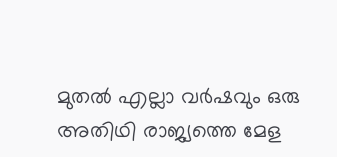മുതല്‍ എല്ലാ വര്‍ഷവും ഒരു അതിഥി രാജ്യത്തെ മേള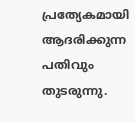പ്രത്യേകമായി ആദരിക്കുന്ന പതിവും തുടരുന്നു.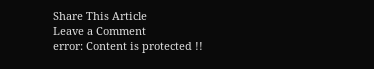Share This Article
Leave a Comment
error: Content is protected !!